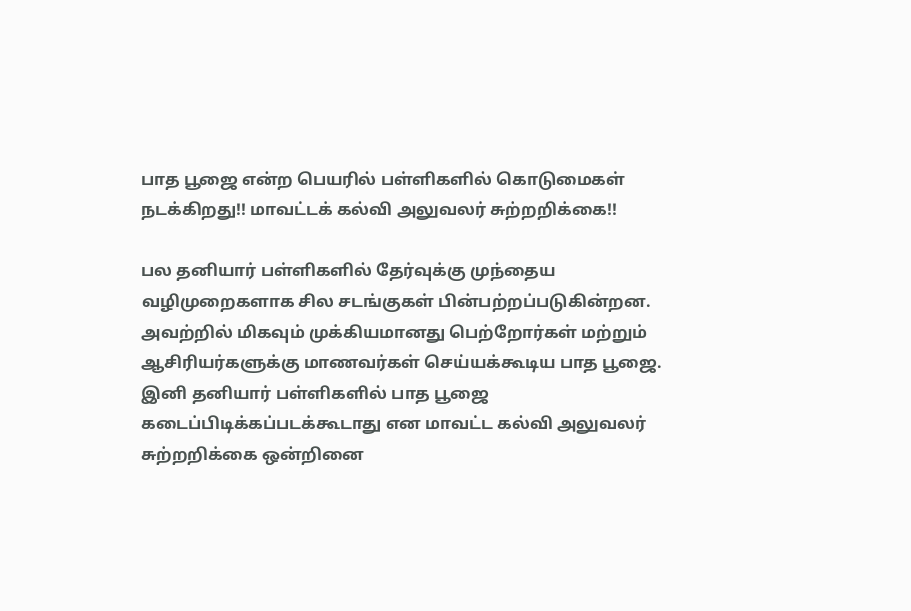பாத பூஜை என்ற பெயரில் பள்ளிகளில் கொடுமைகள் நடக்கிறது!! மாவட்டக் கல்வி அலுவலர் சுற்றறிக்கை!!

பல தனியார் பள்ளிகளில் தேர்வுக்கு முந்தைய வழிமுறைகளாக சில சடங்குகள் பின்பற்றப்படுகின்றன. அவற்றில் மிகவும் முக்கியமானது பெற்றோர்கள் மற்றும் ஆசிரியர்களுக்கு மாணவர்கள் செய்யக்கூடிய பாத பூஜை. இனி தனியார் பள்ளிகளில் பாத பூஜை கடைப்பிடிக்கப்படக்கூடாது என மாவட்ட கல்வி அலுவலர் சுற்றறிக்கை ஒன்றினை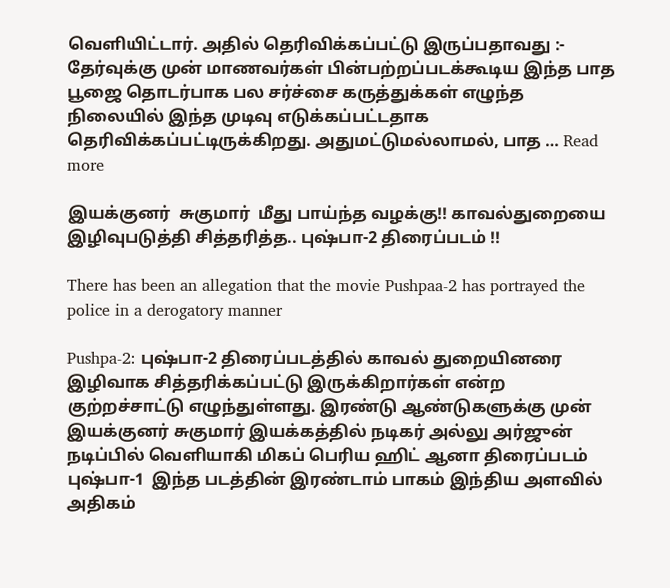வெளியிட்டார். அதில் தெரிவிக்கப்பட்டு இருப்பதாவது :- தேர்வுக்கு முன் மாணவர்கள் பின்பற்றப்படக்கூடிய இந்த பாத பூஜை தொடர்பாக பல சர்ச்சை கருத்துக்கள் எழுந்த நிலையில் இந்த முடிவு எடுக்கப்பட்டதாக தெரிவிக்கப்பட்டிருக்கிறது. அதுமட்டுமல்லாமல், பாத … Read more

இயக்குனர்  சுகுமார்  மீது பாய்ந்த வழக்கு!! காவல்துறையை இழிவுபடுத்தி சித்தரித்த.. புஷ்பா-2 திரைப்படம் !!

There has been an allegation that the movie Pushpaa-2 has portrayed the police in a derogatory manner

Pushpa-2: புஷ்பா-2 திரைப்படத்தில் காவல் துறையினரை இழிவாக சித்தரிக்கப்பட்டு இருக்கிறார்கள் என்ற குற்றச்சாட்டு எழுந்துள்ளது. இரண்டு ஆண்டுகளுக்கு முன் இயக்குனர் சுகுமார் இயக்கத்தில் நடிகர் அல்லு அர்ஜுன் நடிப்பில் வெளியாகி மிகப் பெரிய ஹிட் ஆனா திரைப்படம் புஷ்பா-1  இந்த படத்தின் இரண்டாம் பாகம் இந்திய அளவில் அதிகம்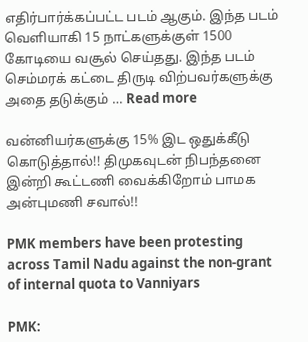எதிர்பார்க்கப்பட்ட படம் ஆகும். இந்த படம் வெளியாகி 15 நாட்களுக்குள் 1500 கோடியை வசூல் செய்தது. இந்த படம் செம்மரக் கட்டை திருடி விற்பவர்களுக்கு அதை தடுக்கும் … Read more

வன்னியர்களுக்கு 15% இட ஒதுக்கீடு கொடுத்தால்!! திமுகவுடன் நிபந்தனை இன்றி கூட்டணி வைக்கிறோம் பாமக அன்புமணி சவால்!!

PMK members have been protesting across Tamil Nadu against the non-grant of internal quota to Vanniyars

PMK: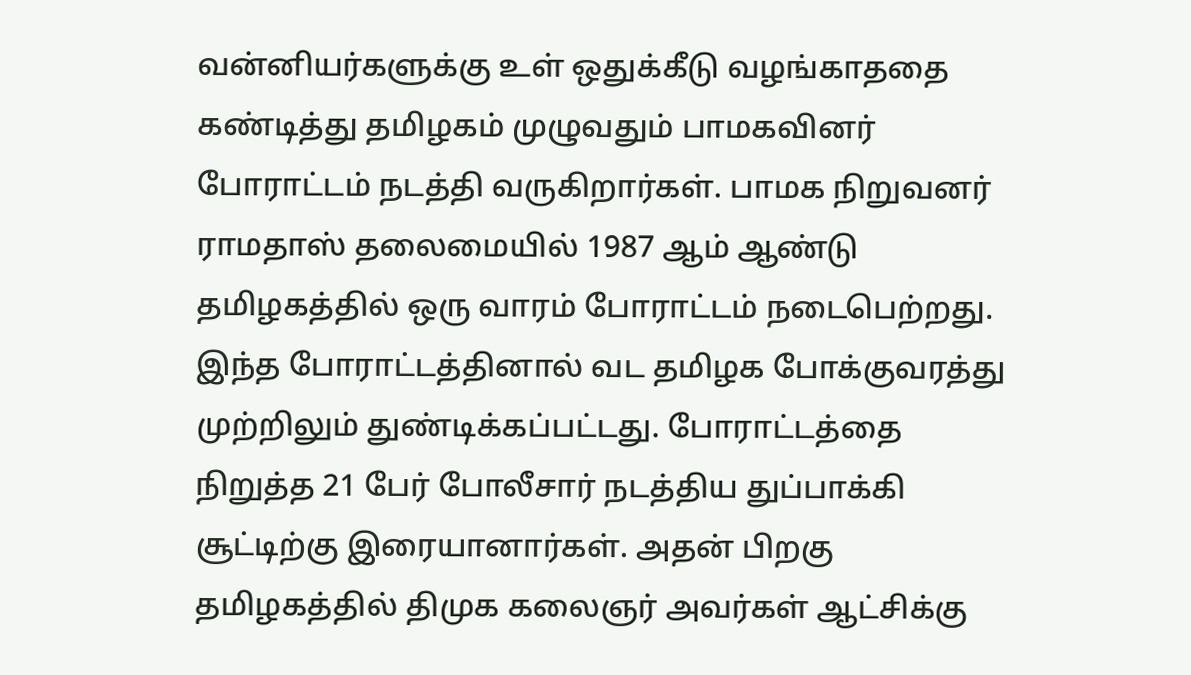வன்னியர்களுக்கு உள் ஒதுக்கீடு வழங்காததை கண்டித்து தமிழகம் முழுவதும் பாமகவினர் போராட்டம் நடத்தி வருகிறார்கள். பாமக நிறுவனர் ராமதாஸ் தலைமையில் 1987 ஆம் ஆண்டு தமிழகத்தில் ஒரு வாரம் போராட்டம் நடைபெற்றது. இந்த போராட்டத்தினால் வட தமிழக போக்குவரத்து முற்றிலும் துண்டிக்கப்பட்டது. போராட்டத்தை நிறுத்த 21 பேர் போலீசார் நடத்திய துப்பாக்கி சூட்டிற்கு இரையானார்கள். அதன் பிறகு தமிழகத்தில் திமுக கலைஞர் அவர்கள் ஆட்சிக்கு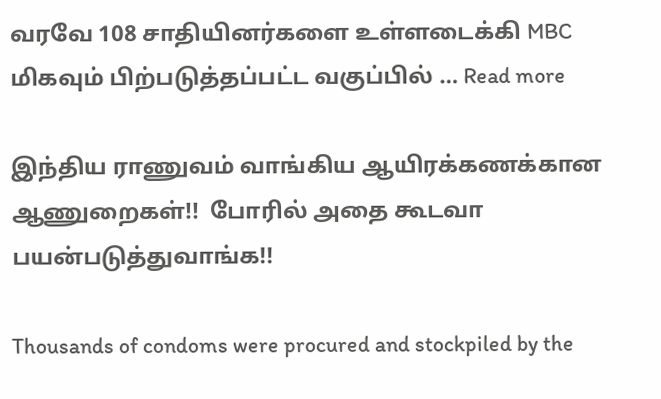வரவே 108 சாதியினர்களை உள்ளடைக்கி MBC மிகவும் பிற்படுத்தப்பட்ட வகுப்பில் … Read more

இந்திய ராணுவம் வாங்கிய ஆயிரக்கணக்கான ஆணுறைகள்!!  போரில் அதை கூடவா பயன்படுத்துவாங்க!!

Thousands of condoms were procured and stockpiled by the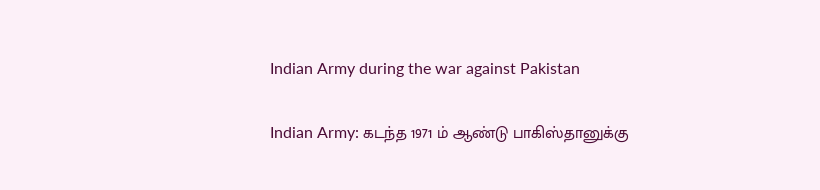Indian Army during the war against Pakistan

Indian Army: கடந்த 1971 ம் ஆண்டு பாகிஸ்தானுக்கு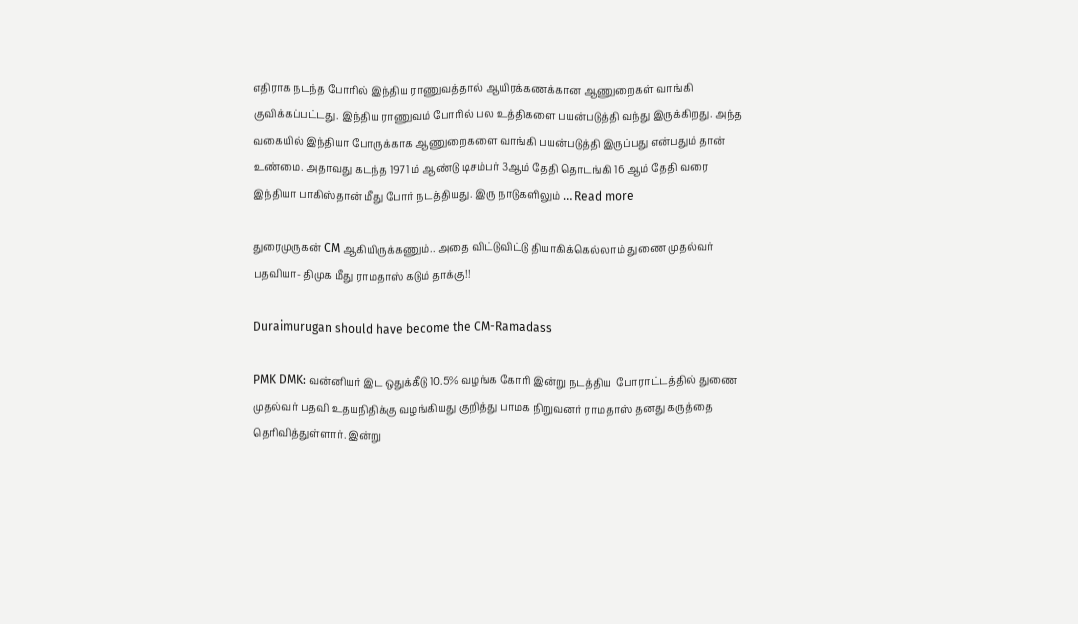எதிராக நடந்த போரில் இந்திய ராணுவத்தால் ஆயிரக்கணக்கான ஆணுறைகள் வாங்கி குவிக்கப்பட்டது. இந்திய ராணுவம் போரில் பல உத்திகளை பயன்படுத்தி வந்து இருக்கிறது. அந்த வகையில் இந்தியா போருக்காக ஆணுறைகளை வாங்கி பயன்படுத்தி இருப்பது என்பதும் தான் உண்மை. அதாவது கடந்த 1971 ம் ஆண்டு டிசம்பர் 3ஆம் தேதி தொடங்கி 16 ஆம் தேதி வரை இந்தியா பாகிஸ்தான் மீது போர் நடத்தியது. இரு நாடுகளிலும் … Read more

துரைமுருகன் CM ஆகியிருக்கணும்.. அதை விட்டுவிட்டு தியாகிக்கெல்லாம் துணை முதல்வர் பதவியா- திமுக மீது ராமதாஸ் கடும் தாக்கு!!

Duraimurugan should have become the CM-Ramadass

PMK DMK: வன்னியர் இட ஒதுக்கீடு 10.5% வழங்க கோரி இன்று நடத்திய  போராட்டத்தில் துணை முதல்வர் பதவி உதயநிதிக்கு வழங்கியது குறித்து பாமக நிறுவனர் ராமதாஸ் தனது கருத்தை தெரிவித்துள்ளார். இன்று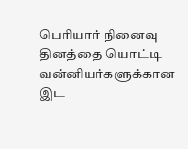பெரியார் நினைவு தினத்தை யொட்டி வன்னியர்களுக்கான இட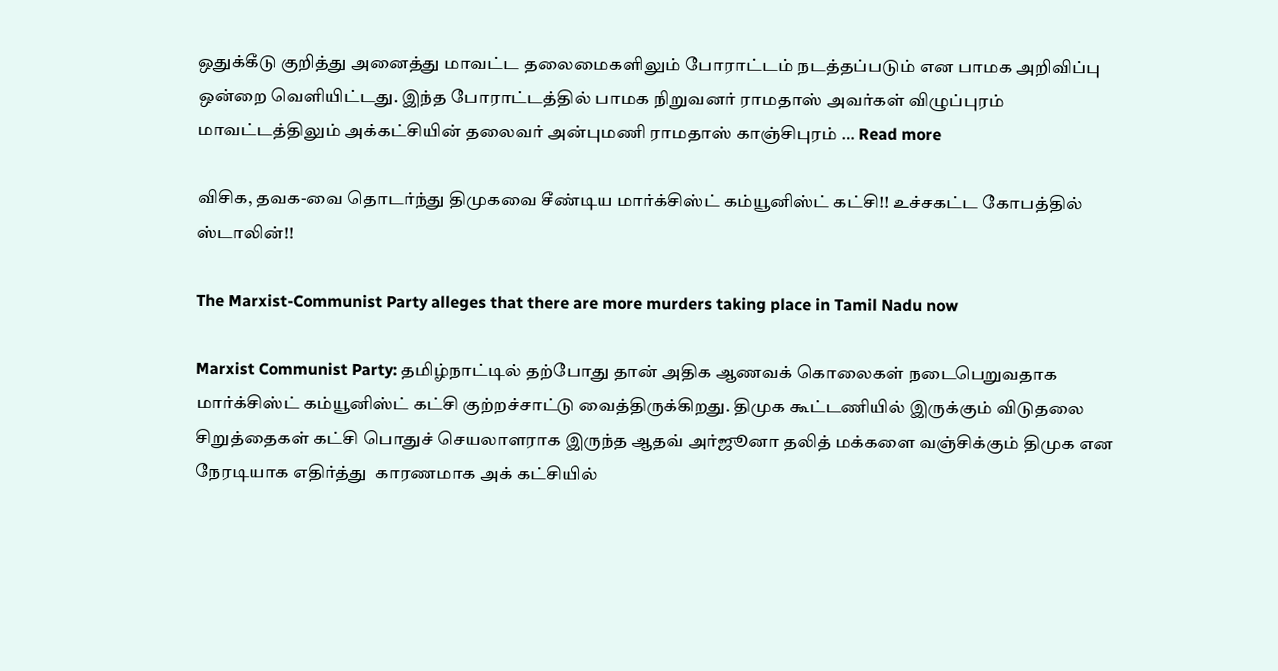ஒதுக்கீடு குறித்து அனைத்து மாவட்ட தலைமைகளிலும் போராட்டம் நடத்தப்படும் என பாமக அறிவிப்பு ஒன்றை வெளியிட்டது. இந்த போராட்டத்தில் பாமக நிறுவனர் ராமதாஸ் அவர்கள் விழுப்புரம் மாவட்டத்திலும் அக்கட்சியின் தலைவர் அன்புமணி ராமதாஸ் காஞ்சிபுரம் … Read more

விசிக, தவக-வை தொடர்ந்து திமுகவை சீண்டிய மார்க்சிஸ்ட் கம்யூனிஸ்ட் கட்சி!! உச்சகட்ட கோபத்தில் ஸ்டாலின்!!

The Marxist-Communist Party alleges that there are more murders taking place in Tamil Nadu now

Marxist Communist Party: தமிழ்நாட்டில் தற்போது தான் அதிக ஆணவக் கொலைகள் நடைபெறுவதாக மார்க்சிஸ்ட் கம்யூனிஸ்ட் கட்சி குற்றச்சாட்டு வைத்திருக்கிறது. திமுக கூட்டணியில் இருக்கும் விடுதலை சிறுத்தைகள் கட்சி பொதுச் செயலாளராக இருந்த ஆதவ் அர்ஜூனா தலித் மக்களை வஞ்சிக்கும் திமுக என  நேரடியாக எதிர்த்து  காரணமாக அக் கட்சியில்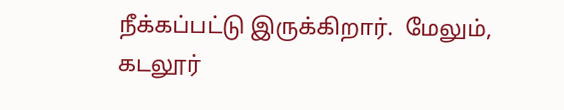நீக்கப்பட்டு இருக்கிறார்.  மேலும், கடலூர்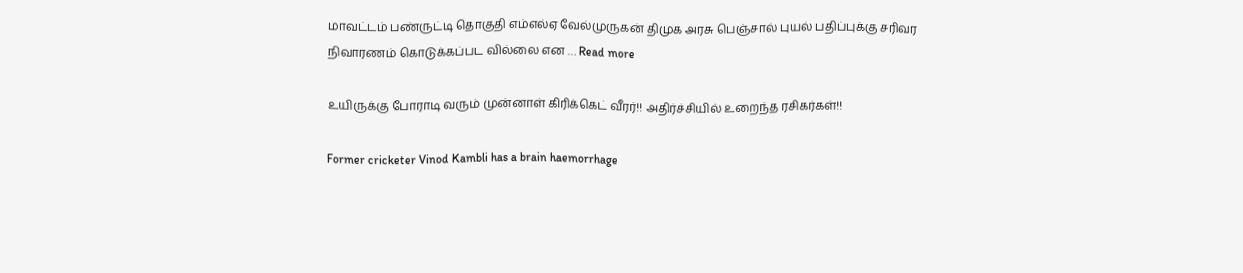மாவட்டம் பண்ருட்டி தொகுதி எம்எல்ஏ வேல்முருகன் திமுக அரசு பெஞ்சால் புயல் பதிப்புக்கு சரிவர நிவாரணம் கொடுக்கப்பட வில்லை என … Read more

உயிருக்கு போராடி வரும் முன்னாள் கிரிக்கெட் வீரர்!! அதிர்ச்சியில் உறைந்த ரசிகர்கள்!!

Former cricketer Vinod Kambli has a brain haemorrhage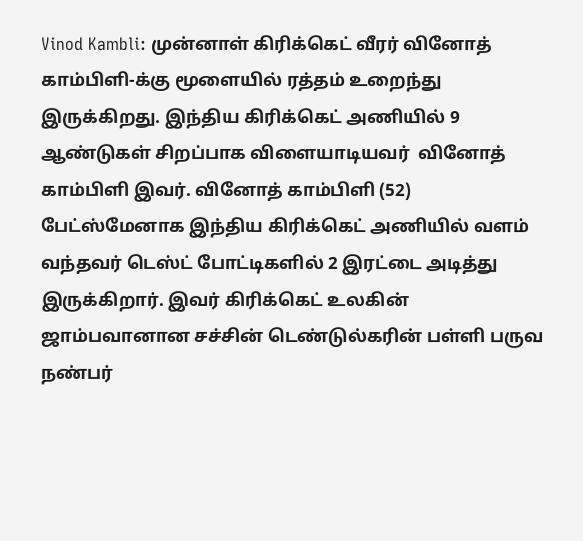Vinod Kambli: முன்னாள் கிரிக்கெட் வீரர் வினோத் காம்பிளி-க்கு மூளையில் ரத்தம் உறைந்து இருக்கிறது. இந்திய கிரிக்கெட் அணியில் 9 ஆண்டுகள் சிறப்பாக விளையாடியவர்  வினோத் காம்பிளி இவர். வினோத் காம்பிளி (52) பேட்ஸ்மேனாக இந்திய கிரிக்கெட் அணியில் வளம் வந்தவர் டெஸ்ட் போட்டிகளில் 2 இரட்டை அடித்து இருக்கிறார். இவர் கிரிக்கெட் உலகின் ஜாம்பவானான சச்சின் டெண்டுல்கரின் பள்ளி பருவ நண்பர்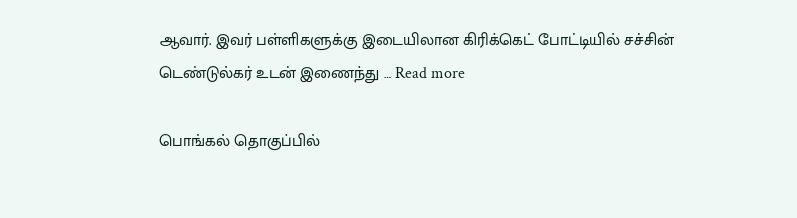ஆவார். இவர் பள்ளிகளுக்கு இடையிலான கிரிக்கெட் போட்டியில் சச்சின் டெண்டுல்கர் உடன் இணைந்து … Read more

பொங்கல் தொகுப்பில்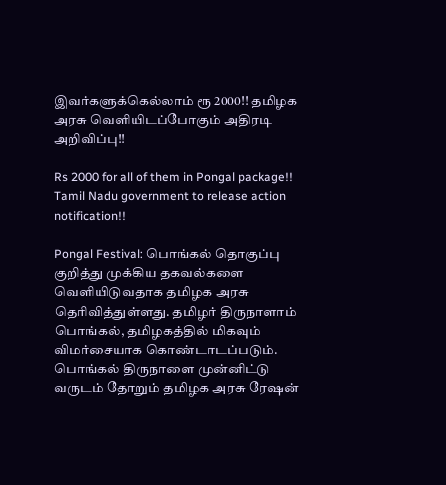இவர்களுக்கெல்லாம் ரூ 2000!! தமிழக அரசு வெளியிடப்போகும் அதிரடி அறிவிப்பு!!

Rs 2000 for all of them in Pongal package!! Tamil Nadu government to release action notification!!

Pongal Festival: பொங்கல் தொகுப்பு குறித்து முக்கிய தகவல்களை வெளியிடுவதாக தமிழக அரசு தெரிவித்துள்ளது. தமிழர் திருநாளாம் பொங்கல், தமிழகத்தில் மிகவும் விமர்சையாக கொண்டாடப்படும். பொங்கல் திருநாளை முன்னிட்டு வருடம் தோறும் தமிழக அரசு ரேஷன்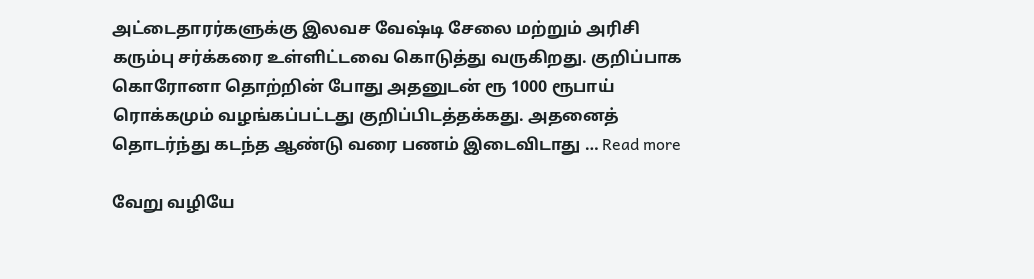அட்டைதாரர்களுக்கு இலவச வேஷ்டி சேலை மற்றும் அரிசி கரும்பு சர்க்கரை உள்ளிட்டவை கொடுத்து வருகிறது. குறிப்பாக கொரோனா தொற்றின் போது அதனுடன் ரூ 1000 ரூபாய் ரொக்கமும் வழங்கப்பட்டது குறிப்பிடத்தக்கது. அதனைத் தொடர்ந்து கடந்த ஆண்டு வரை பணம் இடைவிடாது … Read more

வேறு வழியே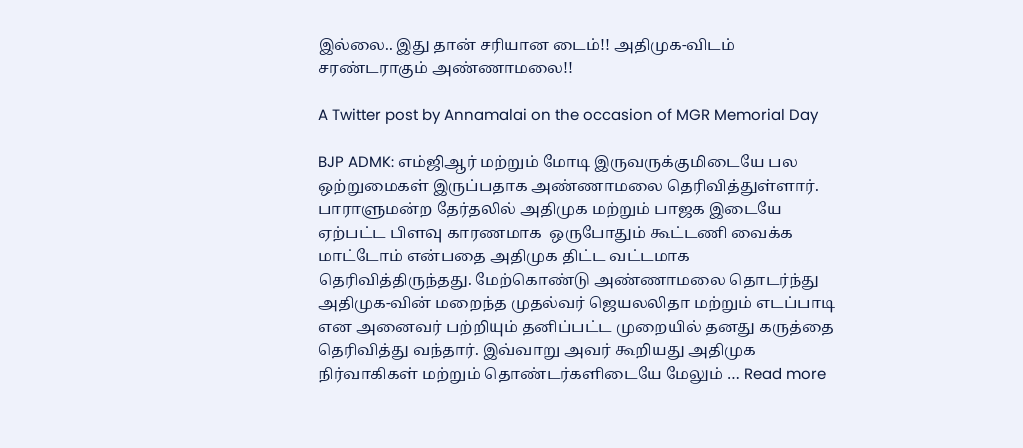இல்லை.. இது தான் சரியான டைம்!! அதிமுக-விடம் சரண்டராகும் அண்ணாமலை!!

A Twitter post by Annamalai on the occasion of MGR Memorial Day

BJP ADMK: எம்ஜிஆர் மற்றும் மோடி இருவருக்குமிடையே பல ஒற்றுமைகள் இருப்பதாக அண்ணாமலை தெரிவித்துள்ளார். பாராளுமன்ற தேர்தலில் அதிமுக மற்றும் பாஜக இடையே ஏற்பட்ட பிளவு காரணமாக  ஒருபோதும் கூட்டணி வைக்க மாட்டோம் என்பதை அதிமுக திட்ட வட்டமாக தெரிவித்திருந்தது. மேற்கொண்டு அண்ணாமலை தொடர்ந்து அதிமுக-வின் மறைந்த முதல்வர் ஜெயலலிதா மற்றும் எடப்பாடி என அனைவர் பற்றியும் தனிப்பட்ட முறையில் தனது கருத்தை தெரிவித்து வந்தார். இவ்வாறு அவர் கூறியது அதிமுக நிர்வாகிகள் மற்றும் தொண்டர்களிடையே மேலும் … Read more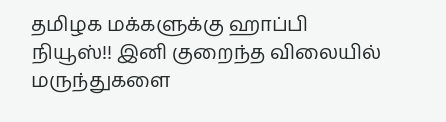தமிழக மக்களுக்கு ஹாப்பி நியூஸ்!! இனி குறைந்த விலையில் மருந்துகளை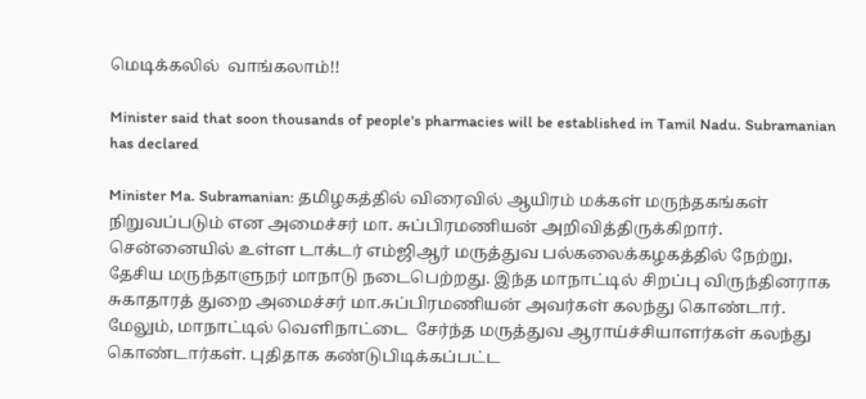மெடிக்கலில்  வாங்கலாம்!!

Minister said that soon thousands of people's pharmacies will be established in Tamil Nadu. Subramanian has declared

Minister Ma. Subramanian: தமிழகத்தில் விரைவில் ஆயிரம் மக்கள் மருந்தகங்கள் நிறுவப்படும் என அமைச்சர் மா. சுப்பிரமணியன் அறிவித்திருக்கிறார். சென்னையில் உள்ள டாக்டர் எம்ஜிஆர் மருத்துவ பல்கலைக்கழகத்தில் நேற்று, தேசிய மருந்தாளுநர் மாநாடு நடைபெற்றது. இந்த மாநாட்டில் சிறப்பு விருந்தினராக சுகாதாரத் துறை அமைச்சர் மா.சுப்பிரமணியன் அவர்கள் கலந்து கொண்டார்.  மேலும், மாநாட்டில் வெளிநாட்டை  சேர்ந்த மருத்துவ ஆராய்ச்சியாளர்கள் கலந்து கொண்டார்கள். புதிதாக கண்டுபிடிக்கப்பட்ட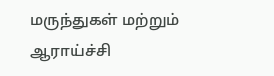மருந்துகள் மற்றும் ஆராய்ச்சி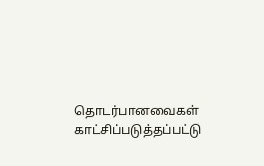தொடர்பானவைகள் காட்சிப்படுத்தப்பட்டு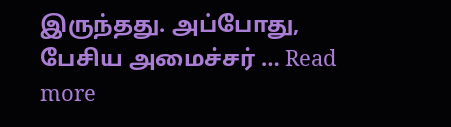இருந்தது. அப்போது, பேசிய அமைச்சர் … Read more